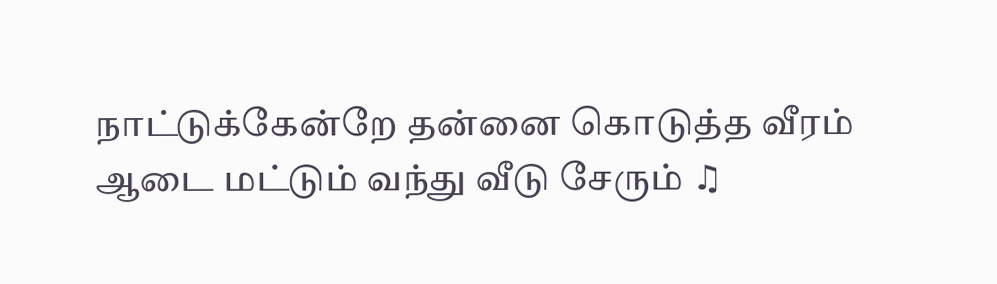நாட்டுக்கேன்றே தன்னை கொடுத்த வீரம்
ஆடை மட்டும் வந்து வீடு சேரும் ♫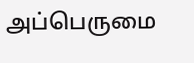அப்பெருமை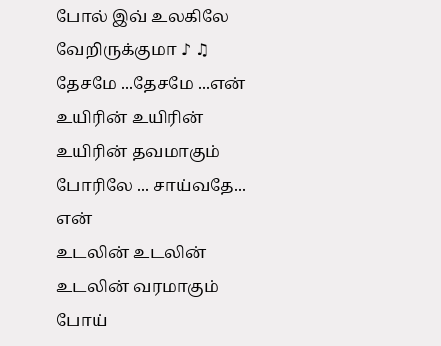போல் இவ் உலகிலே வேறிருக்குமா ♪ ♫
தேசமே ...தேசமே ...என்
உயிரின் உயிரின் உயிரின் தவமாகும்
போரிலே ... சாய்வதே... என்
உடலின் உடலின் உடலின் வரமாகும்
போய்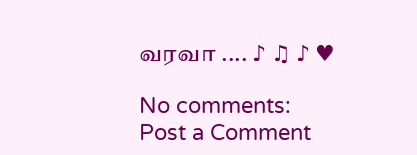வரவா .... ♪ ♫ ♪ ♥

No comments:
Post a Comment